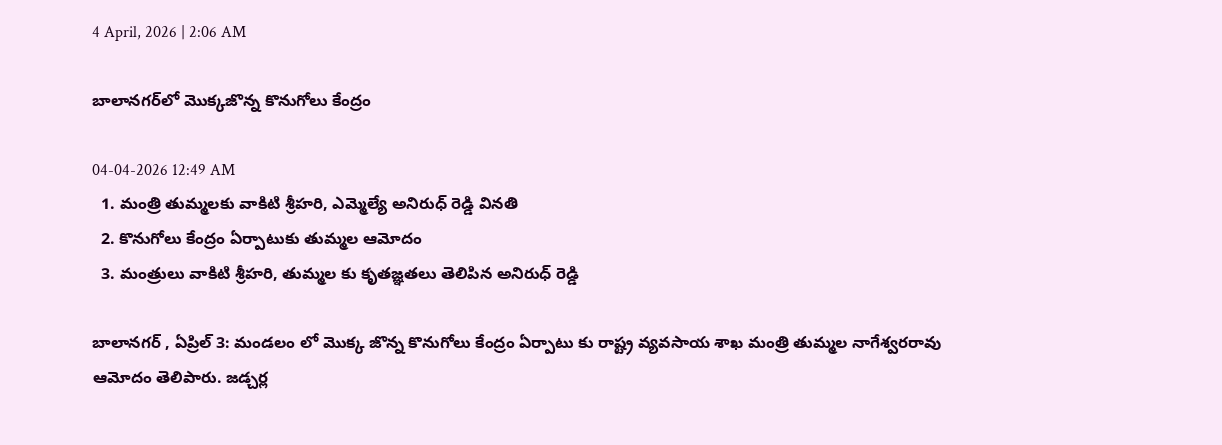4 April, 2026 | 2:06 AM

బాలానగర్‌లో మొక్కజొన్న కొనుగోలు కేంద్రం

04-04-2026 12:49 AM
  1. మంత్రి తుమ్మలకు వాకిటి శ్రీహరి, ఎమ్మెల్యే అనిరుధ్ రెడ్డి వినతి
  2. కొనుగోలు కేంద్రం ఏర్పాటుకు తుమ్మల ఆమోదం
  3. మంత్రులు వాకిటి శ్రీహరి, తుమ్మల కు కృతజ్ఞతలు తెలిపిన అనిరుధ్ రెడ్డి

బాలానగర్ , ఏప్రిల్ 3: మండలం లో మొక్క జొన్న కొనుగోలు కేంద్రం ఏర్పాటు కు రాష్ట్ర వ్యవసాయ శాఖ మంత్రి తుమ్మల నాగేశ్వరరావు ఆమోదం తెలిపారు. జడ్చర్ల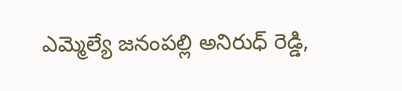ఎమ్మెల్యే జనంపల్లి అనిరుధ్ రెడ్డి,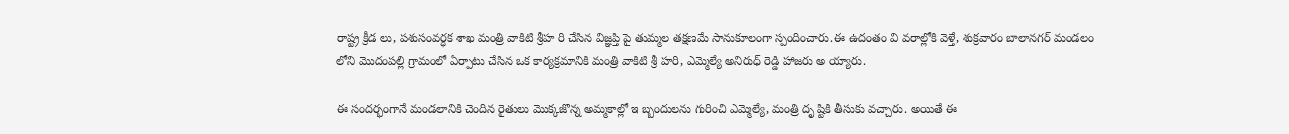రాష్ట్ర క్రీడ లు, పశుసంవర్ధక శాఖ మంత్రి వాకిటి శ్రీహ రి చేసిన విజ్ఞప్తి పై తుమ్మల తక్షణమే సానుకూలంగా స్పందించారు.ఈ ఉదంతం వి వరాల్లోకి వెళ్తే, శుక్రవారం బాలానగర్ మండలం లోని మొదంపల్లి గ్రామంలో ఏర్పాటు చేసిన ఒక కార్యక్రమానికి మంత్రి వాకిటి శ్రీ హరి, ఎమ్మెల్యే అనిరుధ్ రెడ్డి హాజరు అ య్యారు.

ఈ సందర్భంగానే మండలానికి చెందిన రైతులు మొక్కజొన్న అమ్మకాల్లో ఇ బ్బందులను గురించి ఎమ్మెల్యే, మంత్రి దృ ష్టికి తీసుకు వచ్చారు. అయితే ఈ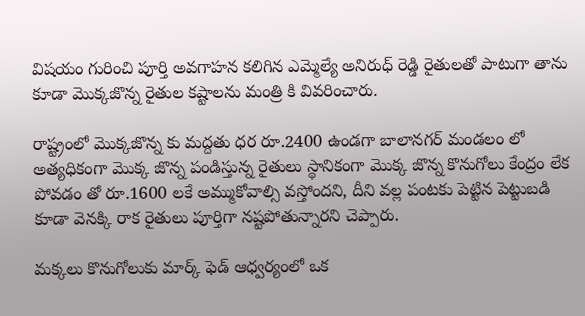విషయం గురించి పూర్తి అవగాహన కలిగిన ఎమ్మెల్యే అనిరుధ్ రెడ్డి రైతులతో పాటుగా తాను కూడా మొక్కజొన్న రైతుల కష్టాలను మంత్రి కి వివరించారు.

రాష్ట్రంలో మొక్కజొన్న కు మద్దతు ధర రూ.2400 ఉండగా బాలానగర్ మండలం లో అత్యధికంగా మొక్క జొన్న పండిస్తున్న రైతులు స్థానికంగా మొక్క జొన్న కొనుగోలు కేంద్రం లేక పోవడం తో రూ.1600 లకే అమ్ముకోవాల్సి వస్తోందని, దీని వల్ల పంటకు పెట్టిన పెట్టుబడి కూడా వెనక్కి రాక రైతులు పూర్తిగా నష్టపోతున్నారని చెప్పారు.

మక్కలు కొనుగోలుకు మార్క్ ఫెడ్ ఆధ్వర్యంలో ఒక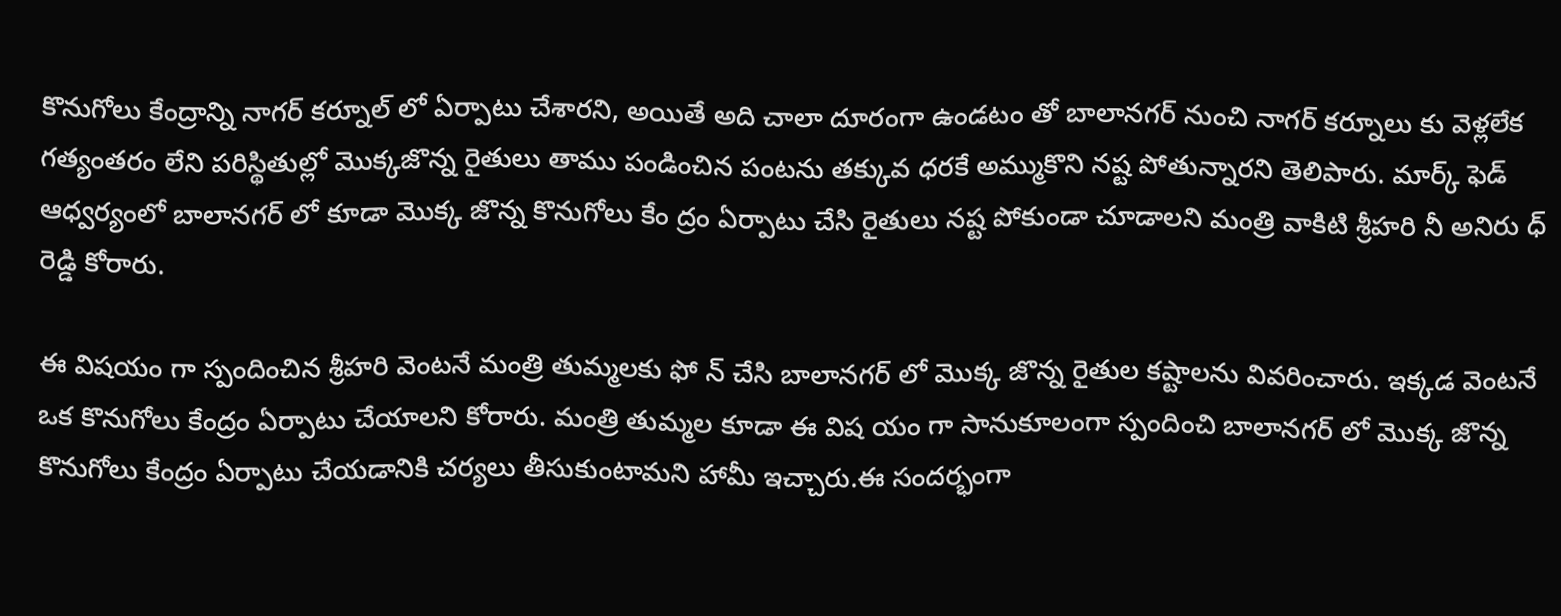కొనుగోలు కేంద్రాన్ని నాగర్ కర్నూల్ లో ఏర్పాటు చేశారని, అయితే అది చాలా దూరంగా ఉండటం తో బాలానగర్ నుంచి నాగర్ కర్నూలు కు వెళ్లలేక గత్యంతరం లేని పరిస్థితుల్లో మొక్కజొన్న రైతులు తాము పండించిన పంటను తక్కువ ధరకే అమ్ముకొని నష్ట పోతున్నారని తెలిపారు. మార్క్ ఫెడ్ ఆధ్వర్యంలో బాలానగర్ లో కూడా మొక్క జొన్న కొనుగోలు కేం ద్రం ఏర్పాటు చేసి రైతులు నష్ట పోకుండా చూడాలని మంత్రి వాకిటి శ్రీహరి నీ అనిరు ధ్ రెడ్డి కోరారు.

ఈ విషయం గా స్పందించిన శ్రీహరి వెంటనే మంత్రి తుమ్మలకు ఫో న్ చేసి బాలానగర్ లో మొక్క జొన్న రైతుల కష్టాలను వివరించారు. ఇక్కడ వెంటనే ఒక కొనుగోలు కేంద్రం ఏర్పాటు చేయాలని కోరారు. మంత్రి తుమ్మల కూడా ఈ విష యం గా సానుకూలంగా స్పందించి బాలానగర్ లో మొక్క జొన్న కొనుగోలు కేంద్రం ఏర్పాటు చేయడానికి చర్యలు తీసుకుంటామని హామీ ఇచ్చారు.ఈ సందర్భంగా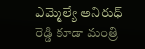ఎమ్మెల్యే అనిరుధ్ రెడ్డి కూడా మంత్రి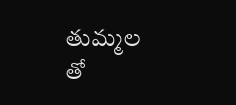తుమ్మల తో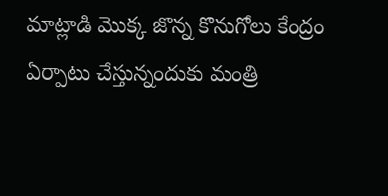మాట్లాడి మొక్క జొన్న కొనుగోలు కేంద్రం ఏర్పాటు చేస్తున్నందుకు మంత్రి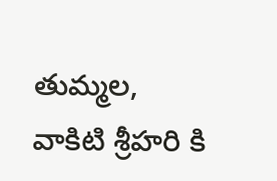తుమ్మల, వాకిటి శ్రీహరి కి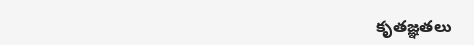కృతజ్ఞతలు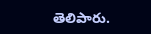తెలిపారు.